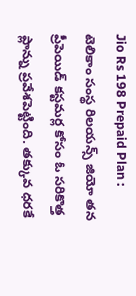Jio Rs 198 Prepaid Plan : టెలికాం సంస్థ రిలయన్స్ జియో తన ప్రీపెయిడ్ కస్టమర్ల కోసం ఓ సరికొత్త ప్లాన్ను ప్రవేశపెట్టింది. తక్కువ ధరకే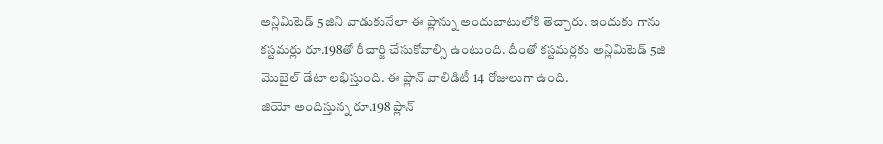అన్లిమిటెడ్ 5జిని వాడుకునేలా ఈ ప్లాన్ను అందుబాటులోకి తెచ్చారు. ఇందుకు గాను కస్టమర్లు రూ.198తో రీచార్జి చేసుకోవాల్సి ఉంటుంది. దీంతో కస్టమర్లకు అన్లిమిటెడ్ 5జి మొబైల్ డేటా లభిస్తుంది. ఈ ప్లాన్ వాలిడిటీ 14 రోజులుగా ఉంది.
జియో అందిస్తున్న రూ.198 ప్లాన్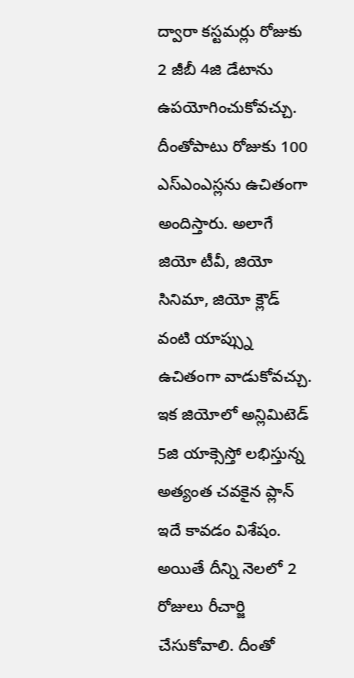ద్వారా కస్టమర్లు రోజుకు 2 జీబీ 4జి డేటాను ఉపయోగించుకోవచ్చు. దీంతోపాటు రోజుకు 100 ఎస్ఎంఎస్లను ఉచితంగా అందిస్తారు. అలాగే జియో టీవీ, జియో సినిమా, జియో క్లౌడ్ వంటి యాప్స్ను ఉచితంగా వాడుకోవచ్చు. ఇక జియోలో అన్లిమిటెడ్ 5జి యాక్సెస్తో లభిస్తున్న అత్యంత చవకైన ప్లాన్ ఇదే కావడం విశేషం. అయితే దీన్ని నెలలో 2 రోజులు రీచార్జి చేసుకోవాలి. దీంతో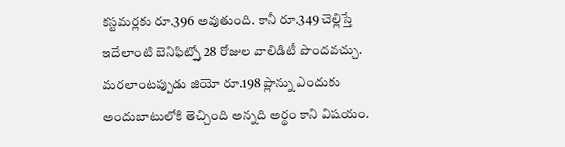కస్టమర్లకు రూ.396 అవుతుంది. కానీ రూ.349 చెల్లిస్తే ఇదేలాంటి బెనిఫిట్స్తో 28 రోజుల వాలిడిటీ పొందవచ్చు. మరలాంటప్పుడు జియో రూ.198 ప్లాన్ను ఎందుకు అందుబాటులోకి తెచ్చింది అన్నది అర్థం కాని విషయం.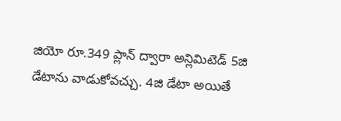జియో రూ.349 ప్లాన్ ద్వారా అన్లిమిటెడ్ 5జి డేటాను వాడుకోవచ్చు. 4జి డేటా అయితే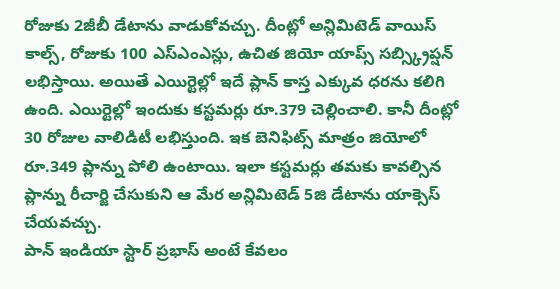రోజుకు 2జీబీ డేటాను వాడుకోవచ్చు. దీంట్లో అన్లిమిటెడ్ వాయిస్ కాల్స్, రోజుకు 100 ఎస్ఎంఎస్లు, ఉచిత జియో యాప్స్ సబ్స్క్రిప్షన్ లభిస్తాయి. అయితే ఎయిర్టెల్లో ఇదే ప్లాన్ కాస్త ఎక్కువ ధరను కలిగి ఉంది. ఎయిర్టెల్లో ఇందుకు కస్టమర్లు రూ.379 చెల్లించాలి. కానీ దీంట్లో 30 రోజుల వాలిడిటీ లభిస్తుంది. ఇక బెనిఫిట్స్ మాత్రం జియోలో రూ.349 ప్లాన్ను పోలి ఉంటాయి. ఇలా కస్టమర్లు తమకు కావల్సిన ప్లాన్ను రీచార్జి చేసుకుని ఆ మేర అన్లిమిటెడ్ 5జి డేటాను యాక్సెస్ చేయవచ్చు.
పాన్ ఇండియా స్టార్ ప్రభాస్ అంటే కేవలం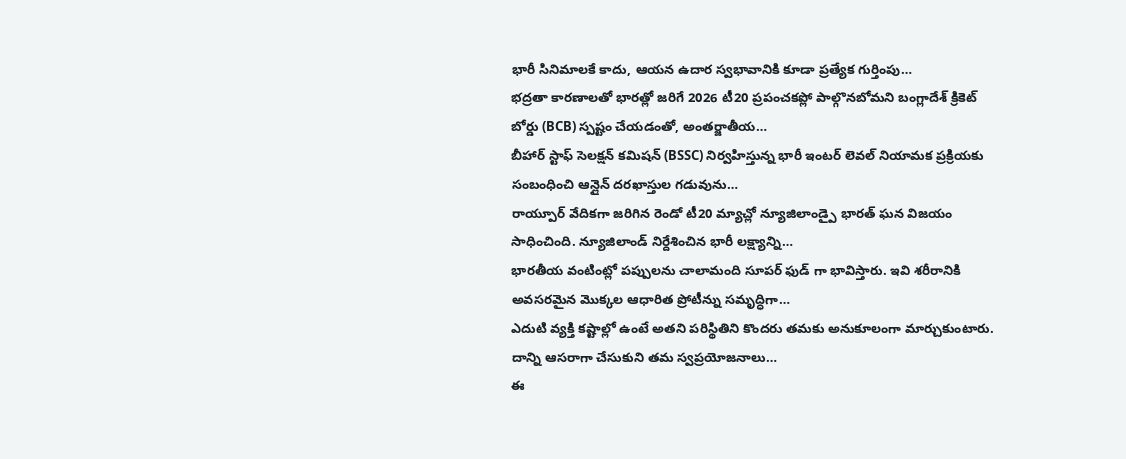భారీ సినిమాలకే కాదు, ఆయన ఉదార స్వభావానికి కూడా ప్రత్యేక గుర్తింపు…
భద్రతా కారణాలతో భారత్లో జరిగే 2026 టీ20 ప్రపంచకప్లో పాల్గొనబోమని బంగ్లాదేశ్ క్రికెట్ బోర్డు (BCB) స్పష్టం చేయడంతో, అంతర్జాతీయ…
బీహార్ స్టాఫ్ సెలక్షన్ కమిషన్ (BSSC) నిర్వహిస్తున్న భారీ ఇంటర్ లెవల్ నియామక ప్రక్రియకు సంబంధించి ఆన్లైన్ దరఖాస్తుల గడువును…
రాయ్పూర్ వేదికగా జరిగిన రెండో టీ20 మ్యాచ్లో న్యూజిలాండ్పై భారత్ ఘన విజయం సాధించింది. న్యూజిలాండ్ నిర్దేశించిన భారీ లక్ష్యాన్ని…
భారతీయ వంటింట్లో పప్పులను చాలామంది సూపర్ ఫుడ్ గా భావిస్తారు. ఇవి శరీరానికి అవసరమైన మొక్కల ఆధారిత ప్రోటీన్ను సమృద్ధిగా…
ఎదుటి వ్యక్తి కష్టాల్లో ఉంటే అతని పరిస్థితిని కొందరు తమకు అనుకూలంగా మార్చుకుంటారు. దాన్ని ఆసరాగా చేసుకుని తమ స్వప్రయోజనాలు…
ఈ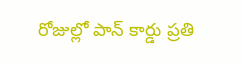రోజుల్లో పాన్ కార్డు ప్రతి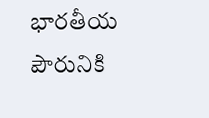భారతీయ పౌరునికి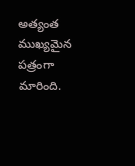అత్యంత ముఖ్యమైన పత్రంగా మారింది.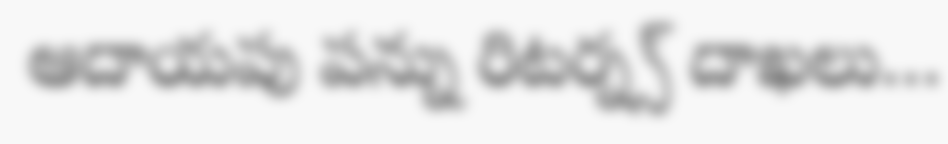ఆదాయపు పన్ను రిటర్న్స్ దాఖలు…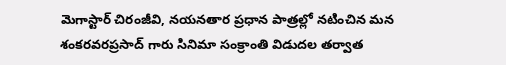మెగాస్టార్ చిరంజీవి, నయనతార ప్రధాన పాత్రల్లో నటించిన మన శంకరవరప్రసాద్ గారు సినిమా సంక్రాంతి విడుదల తర్వాత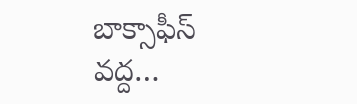బాక్సాఫీస్ వద్ద…